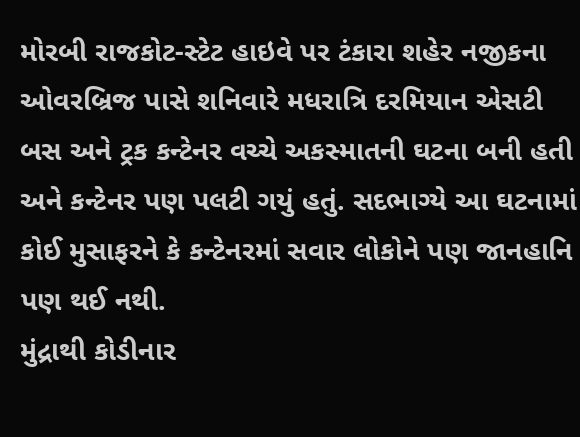મોરબી રાજકોટ-સ્ટેટ હાઇવે પર ટંકારા શહેર નજીકના ઓવરબ્રિજ પાસે શનિવારે મધરાત્રિ દરમિયાન એસટી બસ અને ટ્રક કન્ટેનર વચ્ચે અકસ્માતની ઘટના બની હતી અને કન્ટેનર પણ પલટી ગયું હતું. સદભાગ્યે આ ઘટનામાં કોઈ મુસાફરને કે કન્ટેનરમાં સવાર લોકોને પણ જાનહાનિ પણ થઈ નથી.
મુંદ્રાથી કોડીનાર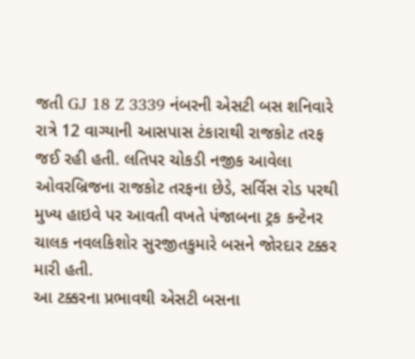જતી GJ 18 Z 3339 નંબરની એસટી બસ શનિવારે રાત્રે 12 વાગ્યાની આસપાસ ટંકારાથી રાજકોટ તરફ જઈ રહી હતી. લતિપર ચોકડી નજીક આવેલા ઓવરબ્રિજના રાજકોટ તરફના છેડે, સર્વિસ રોડ પરથી મુખ્ય હાઇવે પર આવતી વખતે પંજાબના ટ્રક કન્ટેનર ચાલક નવલકિશોર સુરજીતકુમારે બસને જોરદાર ટક્કર મારી હતી.
આ ટક્કરના પ્રભાવથી એસટી બસના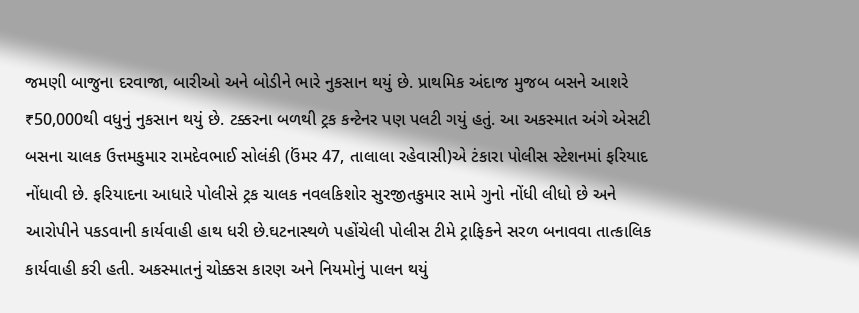જમણી બાજુના દરવાજા, બારીઓ અને બોડીને ભારે નુકસાન થયું છે. પ્રાથમિક અંદાજ મુજબ બસને આશરે ₹50,000થી વધુનું નુકસાન થયું છે. ટક્કરના બળથી ટ્રક કન્ટેનર પણ પલટી ગયું હતું. આ અકસ્માત અંગે એસટી બસના ચાલક ઉત્તમકુમાર રામદેવભાઈ સોલંકી (ઉંમર 47, તાલાલા રહેવાસી)એ ટંકારા પોલીસ સ્ટેશનમાં ફરિયાદ નોંધાવી છે. ફરિયાદના આધારે પોલીસે ટ્રક ચાલક નવલકિશોર સુરજીતકુમાર સામે ગુનો નોંધી લીધો છે અને આરોપીને પકડવાની કાર્યવાહી હાથ ધરી છે.ઘટનાસ્થળે પહોંચેલી પોલીસ ટીમે ટ્રાફિકને સરળ બનાવવા તાત્કાલિક કાર્યવાહી કરી હતી. અકસ્માતનું ચોક્કસ કારણ અને નિયમોનું પાલન થયું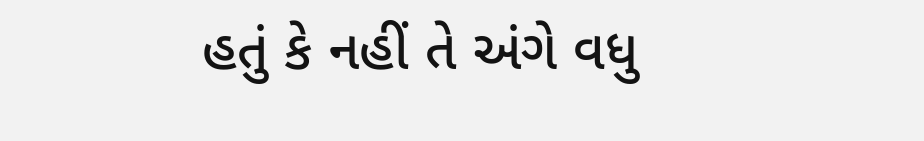હતું કે નહીં તે અંગે વધુ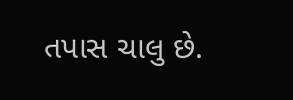તપાસ ચાલુ છે.